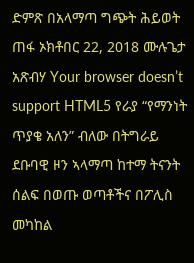ድምጽ በአላማጣ ግጭት ሕይወት ጠፋ ኦክቶበር 22, 2018 ሙሉጌታ አጽብሃ Your browser doesn’t support HTML5 የራያ “የማንነት ጥያቄ አለን” ብለው በትግራይ ደቡባዊ ዞን ኣላማጣ ከተማ ትናንት ሰልፍ በወጡ ወጣቶችና በፖሊስ መካከል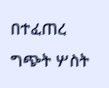በተፈጠረ ግጭት ሦስት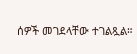ሰዎች መገደላቸው ተገልጿል።